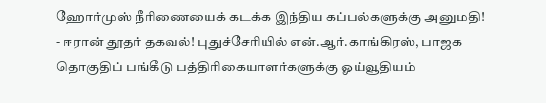ஹோர்முஸ் நீரிணையைக் கடக்க இந்திய கப்பல்களுக்கு அனுமதி! - ஈரான் தூதர் தகவல்! புதுச்சேரியில் என்.ஆர்.காங்கிரஸ், பாஜக தொகுதிப் பங்கீடு பத்திரிகையாளர்களுக்கு ஓய்வூதியம்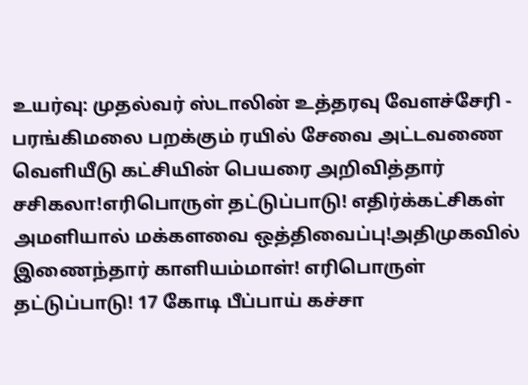உயர்வு: முதல்வர் ஸ்டாலின் உத்தரவு வேளச்சேரி - பரங்கிமலை பறக்கும் ரயில் சேவை அட்டவணை வெளியீடு கட்சியின் பெயரை அறிவித்தார் சசிகலா!எரிபொருள் தட்டுப்பாடு! எதிர்க்கட்சிகள் அமளியால் மக்களவை ஒத்திவைப்பு!அதிமுகவில் இணைந்தார் காளியம்மாள்! எரிபொருள் தட்டுப்பாடு! 17 கோடி பீப்பாய் கச்சா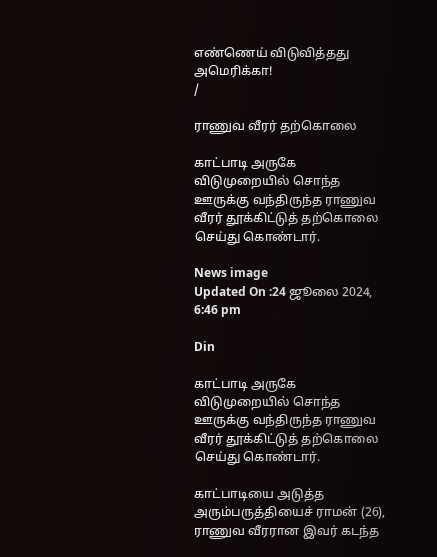எண்ணெய் விடுவித்தது அமெரிக்கா!
/

ராணுவ வீரர் தற்கொலை

காட்பாடி அருகே விடுமுறையில் சொந்த ஊருக்கு வந்திருந்த ராணுவ வீரர் தூக்கிட்டுத் தற்கொலை செய்து கொண்டார்.

News image
Updated On :24 ஜூலை 2024, 6:46 pm

Din

காட்பாடி அருகே விடுமுறையில் சொந்த ஊருக்கு வந்திருந்த ராணுவ வீரர் தூக்கிட்டுத் தற்கொலை செய்து கொண்டார்.

காட்பாடியை அடுத்த அரும்பருத்தியைச் ராமன் (26), ராணுவ வீரரான இவர் கடந்த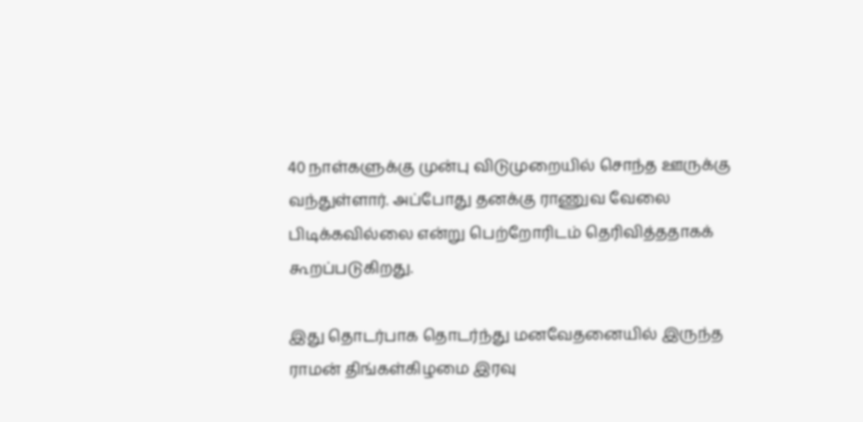40 நாள்களுக்கு முன்பு விடுமுறையில் சொந்த ஊருக்கு வந்துள்ளார். அப்போது தனக்கு ராணுவ வேலை பிடிக்கவில்லை என்று பெற்றோரிடம் தெரிவித்ததாகக் கூறப்படுகிறது.

இது தொடர்பாக தொடர்ந்து மனவேதனையில் இருந்த ராமன் திங்கள்கிழமை இரவு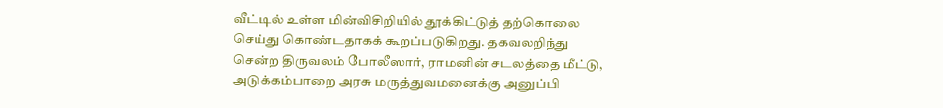வீட்டில் உள்ள மின்விசிறியில் தூக்கிட்டுத் தற்கொலை செய்து கொண்டதாகக் கூறப்படுகிறது. தகவலறிந்து சென்ற திருவலம் போலீஸார், ராமனின் சடலத்தை மீட்டு, அடுக்கம்பாறை அரசு மருத்துவமனைக்கு அனுப்பி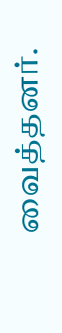வைத்தனர்.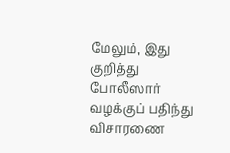மேலும், இது குறித்து போலீஸார் வழக்குப் பதிந்து விசாரணை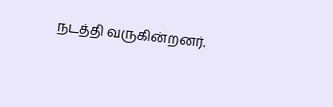நடத்தி வருகின்றனர்.